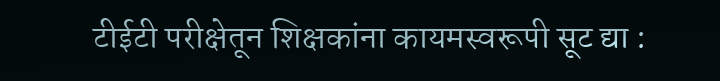टीईटी परीक्षेतून शिक्षकांना कायमस्वरूपी सूट द्या :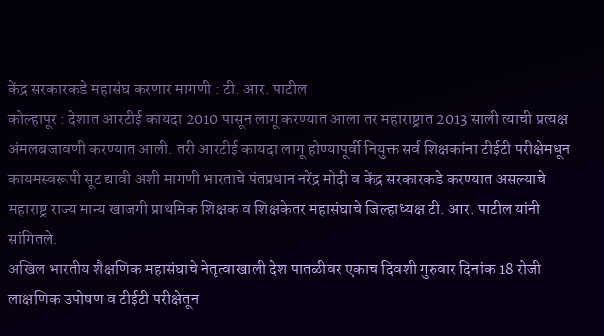केंद्र सरकारकडे महासंघ करणार मागणी : टी. आर. पाटील
कोल्हापूर : देशात आरटीई कायदा 2010 पासून लागू करण्यात आला तर महाराष्ट्रात 2013 साली त्याची प्रत्यक्ष अंमलबजावणी करण्यात आली. तरी आरटीई कायदा लागू होण्यापूर्वी नियुक्त सर्व शिक्षकांना टीईटी परीक्षेमधून कायमस्वरूपी सूट द्यावी अशी मागणी भारताचे पंतप्रधान नरेंद्र मोदी व केंद्र सरकारकडे करण्यात असल्याचे महाराष्ट्र राज्य मान्य खाजगी प्राथमिक शिक्षक व शिक्षकेतर महासंघाचे जिल्हाध्यक्ष टी. आर. पाटील यांनी सांगितले.
अखिल भारतीय शैक्षणिक महासंघाचे नेतृत्वाखाली देश पातळीवर एकाच दिवशी गुरुवार दिनांक 18 रोजी लाक्षणिक उपोषण व टीईटी परीक्षेतून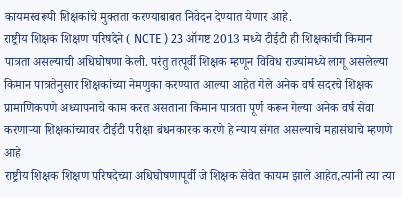कायमस्वरूपी शिक्षकांचे मुक्तता करण्याबाबत निवेदन देण्यात येणार आहे.
राष्ट्रीय शिक्षक शिक्षण परिषदेने ( NCTE ) 23 ऑगष्ट 2013 मध्ये टीईटी ही शिक्षकांची किमान पात्रता असल्याची अधिघोषणा केली. परंतु तत्पूर्वी शिक्षक म्हणून विविध राज्यांमध्ये लागू असलेल्या किमान पात्रतेनुसार शिक्षकांच्या नेमणुका करण्यात आल्या आहेत गेले अनेक वर्ष सदरचे शिक्षक प्रामाणिकपणे अध्यापनाचे काम करत असताना किमान पात्रता पूर्ण करून गेल्या अनेक वर्ष सेवा करणाऱ्या शिक्षकांच्यावर टीईटी परीक्षा बंधनकारक करणे हे न्याय संगत असल्याचे महासंघाचे म्हणणे आहे
राष्ट्रीय शिक्षक शिक्षण परिषदेच्या अधिघोषणापूर्वी जे शिक्षक सेवेत कायम झाले आहेत,त्यांनी त्या त्या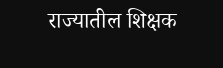राज्यातील शिक्षक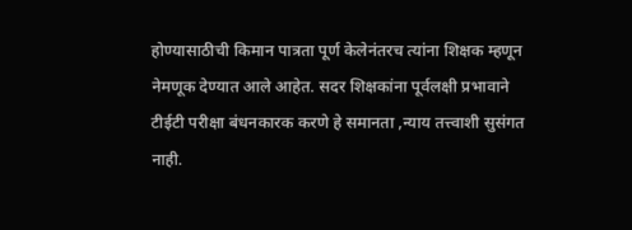होण्यासाठीची किमान पात्रता पूर्ण केलेनंतरच त्यांना शिक्षक म्हणून नेमणूक देण्यात आले आहेत. सदर शिक्षकांना पूर्वलक्षी प्रभावाने टीईटी परीक्षा बंधनकारक करणे हे समानता ,न्याय तत्त्वाशी सुसंगत नाही.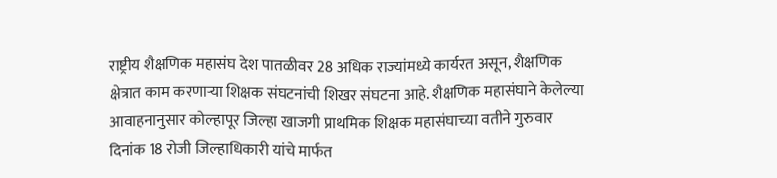राष्ट्रीय शैक्षणिक महासंघ देश पातळीवर 28 अधिक राज्यांमध्ये कार्यरत असून, शैक्षणिक क्षेत्रात काम करणाऱ्या शिक्षक संघटनांची शिखर संघटना आहे. शैक्षणिक महासंघाने केलेल्या आवाहनानुसार कोल्हापूर जिल्हा खाजगी प्राथमिक शिक्षक महासंघाच्या वतीने गुरुवार दिनांक 18 रोजी जिल्हाधिकारी यांचे मार्फत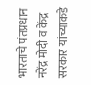भारताचे पंतप्रधान नरेंद्र मोदी व केंद्र सरकार यांच्याकडे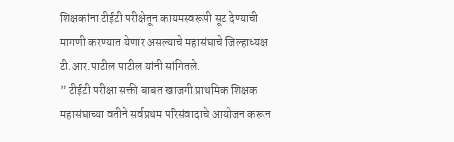शिक्षकांना टीईटी परीक्षेतून कायमस्वरूपी सूट देण्याची मागणी करण्यात येणार असल्याचे महासंघाचे जिल्हाध्यक्ष टी.आर.पाटील पाटील यांनी सांगितले.
” टीईटी परीक्षा सक्ती बाबत खाजगी प्राथमिक शिक्षक महासंघाच्या वतीने सर्वप्रथम परिसंवादाचे आयोजन करून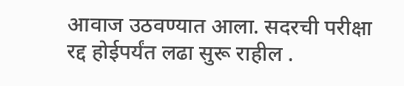आवाज उठवण्यात आला. सदरची परीक्षा रद्द होईपर्यंत लढा सुरू राहील .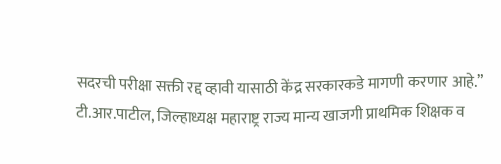सदरची परीक्षा सक्ती रद्द व्हावी यासाठी केंद्र सरकारकडे मागणी करणार आहे.”
टी.आर.पाटील, जिल्हाध्यक्ष महाराष्ट्र राज्य मान्य खाजगी प्राथमिक शिक्षक व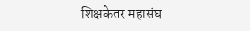शिक्षकेतर महासंघ